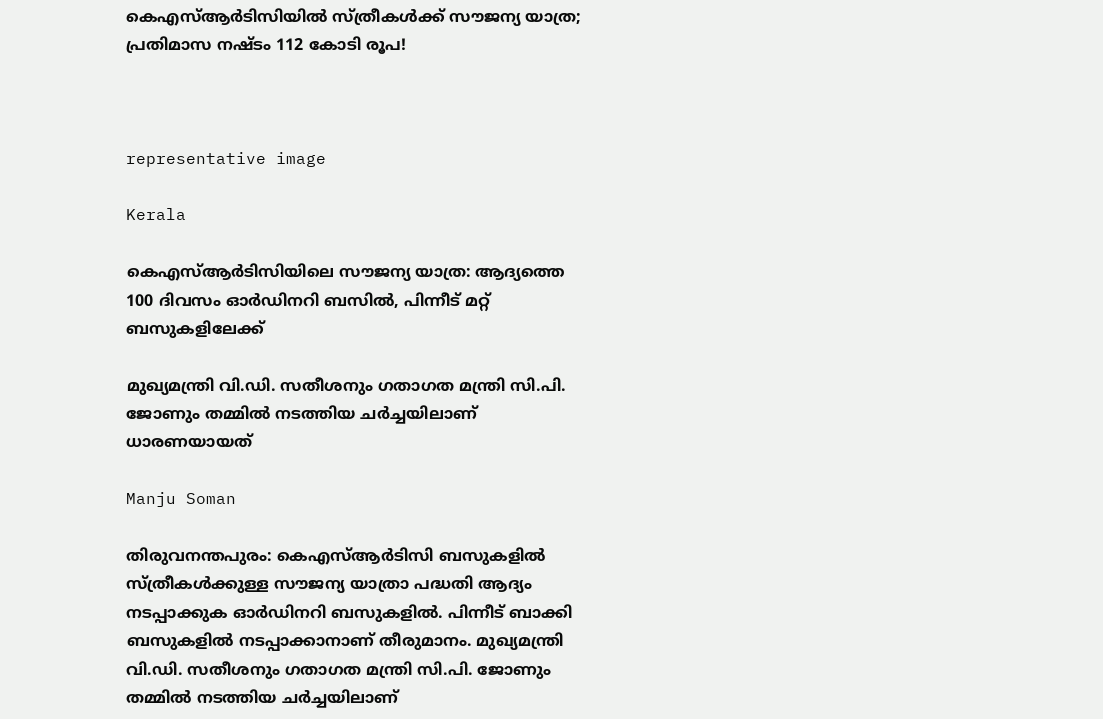കെഎസ്ആർടിസിയിൽ സ്ത്രീകൾക്ക് സൗജന്യ യാത്ര; പ്രതിമാസ നഷ്ടം 112 കോടി രൂപ!



representative image

Kerala

കെഎസ്ആർടിസിയിലെ സൗജന്യ യാത്ര: ആദ്യത്തെ 100 ദിവസം ഓർഡിനറി ബസിൽ, പിന്നീട് മറ്റ് ബസുകളിലേക്ക്

മുഖ്യമന്ത്രി വി.ഡി. സതീശനും ഗതാഗത മന്ത്രി സി.പി. ജോണും തമ്മിൽ നടത്തിയ ചർച്ചയിലാണ് ധാരണയായത്

Manju Soman

തിരുവനന്തപുരം: കെഎസ്ആർടിസി ബസുകളിൽ സ്ത്രീകൾക്കുള്ള സൗജന്യ യാത്രാ പദ്ധതി ആദ്യം നടപ്പാക്കുക ഓർഡിനറി ബസുകളിൽ. പിന്നീട് ബാക്കി ബസുകളിൽ നടപ്പാക്കാനാണ് തീരുമാനം. മുഖ്യമന്ത്രി വി.ഡി. സതീശനും ഗതാഗത മന്ത്രി സി.പി. ജോണും തമ്മിൽ നടത്തിയ ചർച്ചയിലാണ്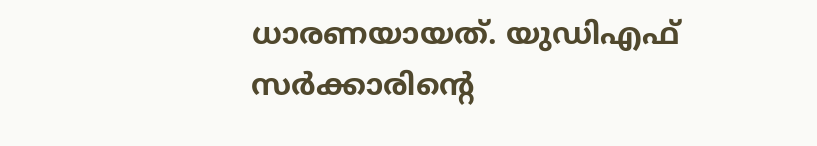ധാരണയായത്. യുഡിഎഫ് സർക്കാരിന്റെ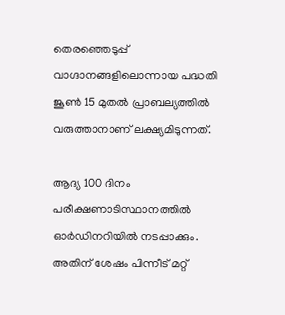തെരഞ്ഞെടുപ്പ് വാഗ്ദാനങ്ങളിലൊന്നായ പദ്ധതി ജൂൺ 15 മുതൽ പ്രാബല്യത്തിൽ വരുത്താനാണ് ലക്ഷ്യമിടുന്നത്.

ആദ്യ 100 ദിനം പരീക്ഷണാടിസ്ഥാനത്തിൽ ഓർഡിനറിയിൽ നടപ്പാക്കും. അതിന് ശേഷം പിന്നീട് മറ്റ്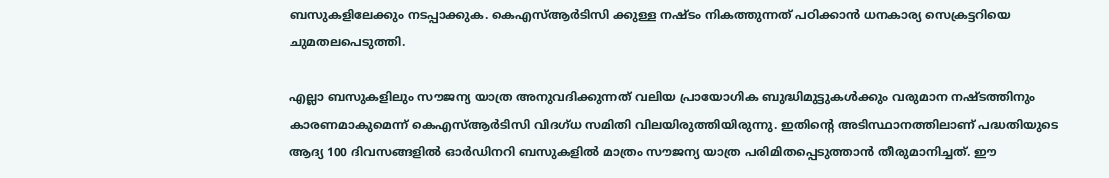ബസുകളിലേക്കും നടപ്പാക്കുക. കെഎസ്ആർടിസി ക്കുള്ള നഷ്ടം നികത്തുന്നത് പഠിക്കാൻ ധനകാര്യ സെക്രട്ടറിയെ ചുമതലപെടുത്തി.

എല്ലാ ബസുകളിലും സൗജന്യ യാത്ര അനുവദിക്കുന്നത് വലിയ പ്രായോഗിക ബുദ്ധിമുട്ടുകൾക്കും വരുമാന നഷ്ടത്തിനും കാരണമാകുമെന്ന് കെഎസ്ആർടിസി വിദഗ്ധ സമിതി വിലയിരുത്തിയിരുന്നു. ഇതിന്റെ അടിസ്ഥാനത്തിലാണ് പദ്ധതിയുടെ ആദ്യ 100 ദിവസങ്ങളിൽ ഓർഡിനറി ബസുകളിൽ മാത്രം സൗജന്യ യാത്ര പരിമിതപ്പെടുത്താൻ തീരുമാനിച്ചത്. ഈ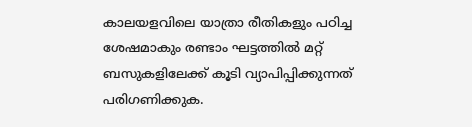കാലയളവിലെ യാത്രാ രീതികളും പഠിച്ച ശേഷമാകും രണ്ടാം ഘട്ടത്തിൽ മറ്റ് ബസുകളിലേക്ക് കൂടി വ്യാപിപ്പിക്കുന്നത് പരിഗണിക്കുക.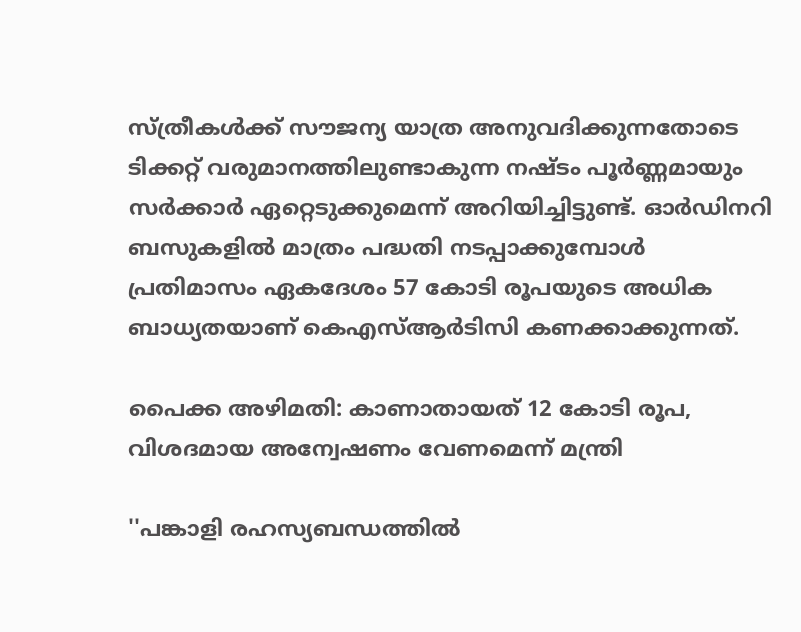സ്ത്രീകൾക്ക് സൗജന്യ യാത്ര അനുവദിക്കുന്നതോടെ ടിക്കറ്റ് വരുമാനത്തിലുണ്ടാകുന്ന നഷ്ടം പൂർണ്ണമായും സർക്കാർ ഏറ്റെടുക്കുമെന്ന് അറിയിച്ചിട്ടുണ്ട്. ഓർഡിനറി ബസുകളിൽ മാത്രം പദ്ധതി നടപ്പാക്കുമ്പോൾ പ്രതിമാസം ഏകദേശം 57 കോടി രൂപയുടെ അധിക ബാധ്യതയാണ് കെഎസ്ആർടിസി കണക്കാക്കുന്നത്.

പൈക്ക അഴിമതി: കാണാതായത് 12 കോടി രൂപ, വിശദമായ അന്വേഷണം വേണമെന്ന് ‌മന്ത്രി

''പങ്കാളി രഹസ്യബന്ധത്തിൽ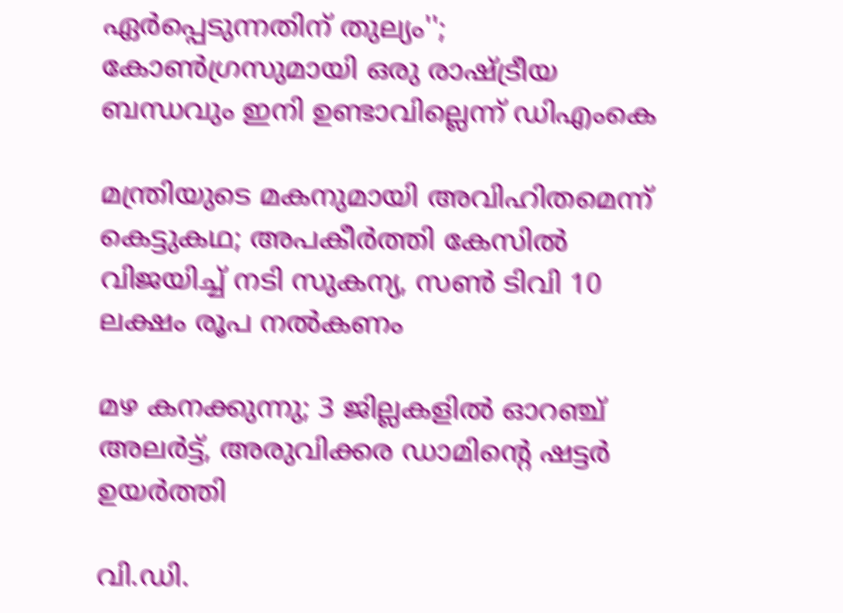ഏർപ്പെടുന്നതിന് തുല്യം''; കോൺഗ്രസുമായി ഒരു രാഷ്ട്രീയ ബന്ധവും ഇനി ഉണ്ടാവില്ലെന്ന് ഡിഎംകെ

മന്ത്രിയുടെ മകനുമായി അവിഹിതമെന്ന് കെട്ടുകഥ; അപകീർത്തി കേസിൽ വിജയിച്ച് നടി സുകന്യ, സൺ ടിവി 10 ലക്ഷം രൂപ നൽകണം

മഴ കനക്കുന്നു; 3 ജില്ലകളിൽ ഓറഞ്ച് അലർട്ട്, അരുവിക്കര ഡാമിന്‍റെ ഷട്ടർ ഉയർത്തി

വി.ഡി.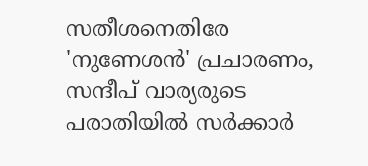സതീശനെതിരേ 'നുണേശൻ' പ്രചാരണം, സന്ദീപ് വാര്യരുടെ പരാതിയിൽ സർക്കാർ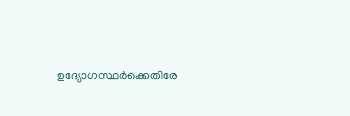ഉദ്യോഗസ്ഥർക്കെതിരേ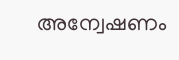അന്വേഷണം